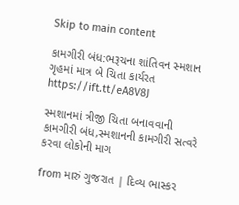Skip to main content

કામગીરી બંધ:ભરૂચના શાંતિવન સ્મશાન ગૃહમાં માત્ર બે ચિતા કાર્યરત https://ift.tt/eA8V8J

સ્મશાનમાં ત્રીજી ચિતા બનાવવાની કામગીરી બંધ,સ્મશાનની કામગીરી સત્વરે કરવા લોકોની માગ

from મારું ગુજરાત | દિવ્ય ભાસ્કર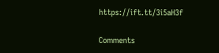https://ift.tt/3i5aH3f

Comments